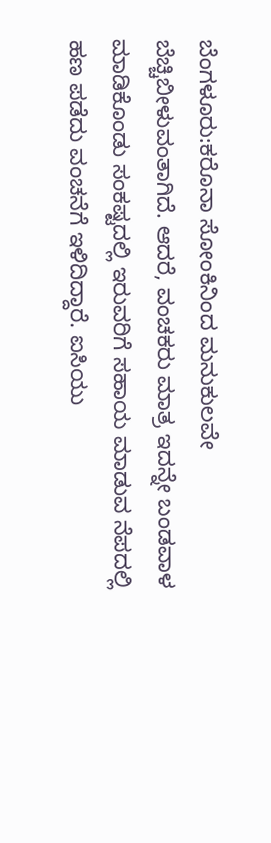ಬೆಂಗಳೂರು:ಕರೊನಾ ಸೋಂಕಿನಿಂದ ಮನುಕುಲವೇ ಬೆಚ್ಚಿಬೀಳುವಂತಾಗಿದೆ. ಆದರೆ, ವಂಚಕರು ಮಾತ್ರ ಇದನ್ನೇ ಬಂಡವಾಳ ಮಾಡಿಕೊಂಡು ಸಂಕಷ್ಟದಲ್ಲಿ ಇರುವರಿಗೆ ಸಹಾಯ ಮಾಡುವ ನೆಪದಲ್ಲಿ ಹಣ ಪಡೆದು ವಂಚನೆಗೆ ಇಳಿದಿದ್ದಾರೆ. ಐಸಿಯು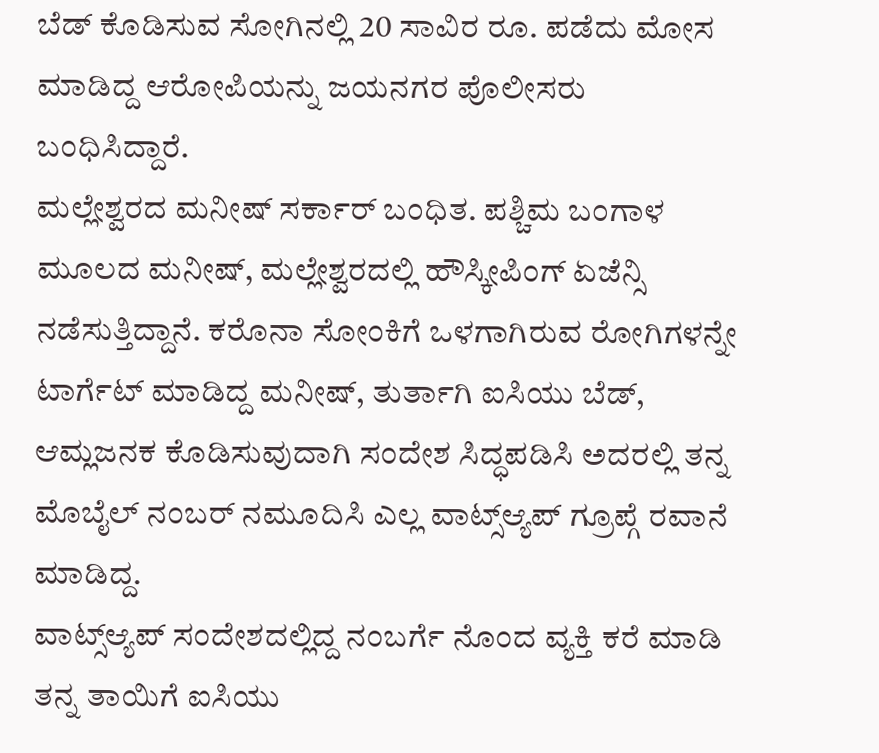ಬೆಡ್ ಕೊಡಿಸುವ ಸೋಗಿನಲ್ಲಿ 20 ಸಾವಿರ ರೂ. ಪಡೆದು ಮೋಸ ಮಾಡಿದ್ದ ಆರೋಪಿಯನ್ನು ಜಯನಗರ ಪೊಲೀಸರು ಬಂಧಿಸಿದ್ದಾರೆ.
ಮಲ್ಲೇಶ್ವರದ ಮನೀಷ್ ಸರ್ಕಾರ್ ಬಂಧಿತ. ಪಶ್ಚಿಮ ಬಂಗಾಳ ಮೂಲದ ಮನೀಷ್, ಮಲ್ಲೇಶ್ವರದಲ್ಲಿ ಹೌಸ್ಕೀಪಿಂಗ್ ಏಜೆನ್ಸಿ ನಡೆಸುತ್ತಿದ್ದಾನೆ. ಕರೊನಾ ಸೋಂಕಿಗೆ ಒಳಗಾಗಿರುವ ರೋಗಿಗಳನ್ನೇ ಟಾರ್ಗೆಟ್ ಮಾಡಿದ್ದ ಮನೀಷ್, ತುರ್ತಾಗಿ ಐಸಿಯು ಬೆಡ್, ಆಮ್ಲಜನಕ ಕೊಡಿಸುವುದಾಗಿ ಸಂದೇಶ ಸಿದ್ಧಪಡಿಸಿ ಅದರಲ್ಲಿ ತನ್ನ ಮೊಬೈಲ್ ನಂಬರ್ ನಮೂದಿಸಿ ಎಲ್ಲ ವಾಟ್ಸ್ಆ್ಯಪ್ ಗ್ರೂಪ್ಗೆ ರವಾನೆ ಮಾಡಿದ್ದ.
ವಾಟ್ಸ್ಆ್ಯಪ್ ಸಂದೇಶದಲ್ಲಿದ್ದ ನಂಬರ್ಗೆ ನೊಂದ ವ್ಯಕ್ತಿ ಕರೆ ಮಾಡಿ ತನ್ನ ತಾಯಿಗೆ ಐಸಿಯು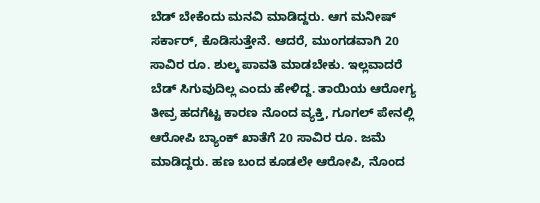ಬೆಡ್ ಬೇಕೆಂದು ಮನವಿ ಮಾಡಿದ್ದರು. ಆಗ ಮನೀಷ್ ಸರ್ಕಾರ್, ಕೊಡಿಸುತ್ತೇನೆ. ಆದರೆ, ಮುಂಗಡವಾಗಿ 20 ಸಾವಿರ ರೂ. ಶುಲ್ಕ ಪಾವತಿ ಮಾಡಬೇಕು. ಇಲ್ಲವಾದರೆ ಬೆಡ್ ಸಿಗುವುದಿಲ್ಲ ಎಂದು ಹೇಳಿದ್ದ. ತಾಯಿಯ ಆರೋಗ್ಯ ತೀವ್ರ ಹದಗೆಟ್ಟ ಕಾರಣ ನೊಂದ ವ್ಯಕ್ತಿ, ಗೂಗಲ್ ಪೇನಲ್ಲಿ ಆರೋಪಿ ಬ್ಯಾಂಕ್ ಖಾತೆಗೆ 20 ಸಾವಿರ ರೂ. ಜಮೆ ಮಾಡಿದ್ದರು. ಹಣ ಬಂದ ಕೂಡಲೇ ಆರೋಪಿ, ನೊಂದ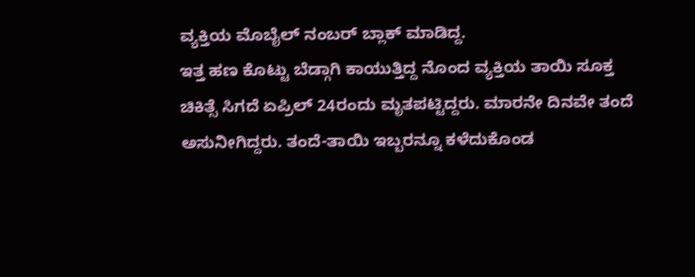ವ್ಯಕ್ತಿಯ ಮೊಬೈಲ್ ನಂಬರ್ ಬ್ಲಾಕ್ ಮಾಡಿದ್ದ.
ಇತ್ತ ಹಣ ಕೊಟ್ಟು ಬೆಡ್ಗಾಗಿ ಕಾಯುತ್ತಿದ್ದ ನೊಂದ ವ್ಯಕ್ತಿಯ ತಾಯಿ ಸೂಕ್ತ ಚಿಕಿತ್ಸೆ ಸಿಗದೆ ಏಪ್ರಿಲ್ 24ರಂದು ಮೃತಪಟ್ಟಿದ್ದರು. ಮಾರನೇ ದಿನವೇ ತಂದೆ ಅಸುನೀಗಿದ್ದರು. ತಂದೆ-ತಾಯಿ ಇಬ್ಬರನ್ನೂ ಕಳೆದುಕೊಂಡ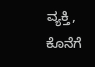ವ್ಯಕ್ತಿ, ಕೊನೆಗೆ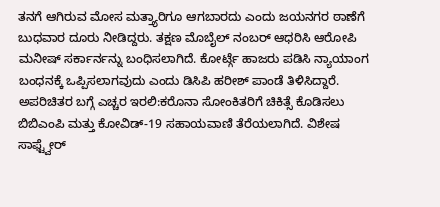ತನಗೆ ಆಗಿರುವ ಮೋಸ ಮತ್ತ್ಯಾರಿಗೂ ಆಗಬಾರದು ಎಂದು ಜಯನಗರ ಠಾಣೆಗೆ ಬುಧವಾರ ದೂರು ನೀಡಿದ್ದರು. ತಕ್ಷಣ ಮೊಬೈಲ್ ನಂಬರ್ ಆಧರಿಸಿ ಆರೋಪಿ ಮನೀಷ್ ಸರ್ಕಾರ್ನನ್ನು ಬಂಧಿಸಲಾಗಿದೆ. ಕೋರ್ಟ್ಗೆ ಹಾಜರು ಪಡಿಸಿ ನ್ಯಾಯಾಂಗ ಬಂಧನಕ್ಕೆ ಒಪ್ಪಿಸಲಾಗವುದು ಎಂದು ಡಿಸಿಪಿ ಹರೀಶ್ ಪಾಂಡೆ ತಿಳಿಸಿದ್ದಾರೆ.
ಅಪರಿಚಿತರ ಬಗ್ಗೆ ಎಚ್ಚರ ಇರಲಿ:ಕರೊನಾ ಸೋಂಕಿತರಿಗೆ ಚಿಕಿತ್ಸೆ ಕೊಡಿಸಲು ಬಿಬಿಎಂಪಿ ಮತ್ತು ಕೋವಿಡ್-19 ಸಹಾಯವಾಣಿ ತೆರೆಯಲಾಗಿದೆ. ವಿಶೇಷ ಸಾಫ್ಟ್ವೇರ್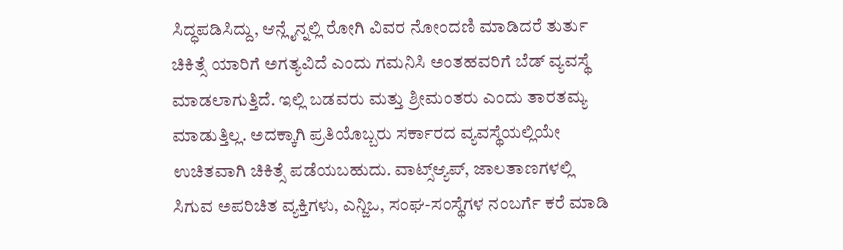ಸಿದ್ಧಪಡಿಸಿದ್ದು, ಆನ್ಲೈನ್ನಲ್ಲಿ ರೋಗಿ ವಿವರ ನೋಂದಣಿ ಮಾಡಿದರೆ ತುರ್ತು ಚಿಕಿತ್ಸೆ ಯಾರಿಗೆ ಅಗತ್ಯವಿದೆ ಎಂದು ಗಮನಿಸಿ ಅಂತಹವರಿಗೆ ಬೆಡ್ ವ್ಯವಸ್ಥೆ ಮಾಡಲಾಗುತ್ತಿದೆ. ಇಲ್ಲಿ ಬಡವರು ಮತ್ತು ಶ್ರೀಮಂತರು ಎಂದು ತಾರತಮ್ಯ ಮಾಡುತ್ತಿಲ್ಲ. ಅದಕ್ಕಾಗಿ ಪ್ರತಿಯೊಬ್ಬರು ಸರ್ಕಾರದ ವ್ಯವಸ್ಥೆಯಲ್ಲಿಯೇ ಉಚಿತವಾಗಿ ಚಿಕಿತ್ಸೆ ಪಡೆಯಬಹುದು. ವಾಟ್ಸ್ಆ್ಯಪ್, ಜಾಲತಾಣಗಳಲ್ಲಿ ಸಿಗುವ ಅಪರಿಚಿತ ವ್ಯಕ್ತಿಗಳು, ಎನ್ಜಿಒ, ಸಂಘ-ಸಂಸ್ಥೆಗಳ ನಂಬರ್ಗೆ ಕರೆ ಮಾಡಿ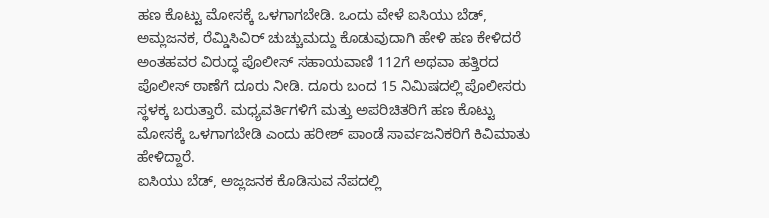ಹಣ ಕೊಟ್ಟು ಮೋಸಕ್ಕೆ ಒಳಗಾಗಬೇಡಿ. ಒಂದು ವೇಳೆ ಐಸಿಯು ಬೆಡ್, ಅಮ್ಲಜನಕ, ರೆಮ್ಡಿಸಿವಿರ್ ಚುಚ್ಚುಮದ್ದು ಕೊಡುವುದಾಗಿ ಹೇಳಿ ಹಣ ಕೇಳಿದರೆ ಅಂತಹವರ ವಿರುದ್ಧ ಪೊಲೀಸ್ ಸಹಾಯವಾಣಿ 112ಗೆ ಅಥವಾ ಹತ್ತಿರದ ಪೊಲೀಸ್ ಠಾಣೆಗೆ ದೂರು ನೀಡಿ. ದೂರು ಬಂದ 15 ನಿಮಿಷದಲ್ಲಿ ಪೊಲೀಸರು ಸ್ಥಳಕ್ಕ ಬರುತ್ತಾರೆ. ಮಧ್ಯವರ್ತಿಗಳಿಗೆ ಮತ್ತು ಅಪರಿಚಿತರಿಗೆ ಹಣ ಕೊಟ್ಟು ಮೋಸಕ್ಕೆ ಒಳಗಾಗಬೇಡಿ ಎಂದು ಹರೀಶ್ ಪಾಂಡೆ ಸಾರ್ವಜನಿಕರಿಗೆ ಕಿವಿಮಾತು ಹೇಳಿದ್ದಾರೆ.
ಐಸಿಯು ಬೆಡ್, ಅಜ್ಲಜನಕ ಕೊಡಿಸುವ ನೆಪದಲ್ಲಿ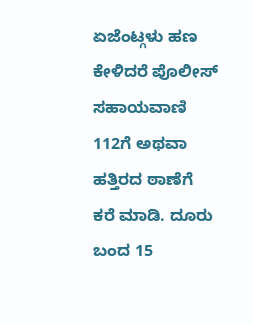ಏಜೆಂಟ್ಗಳು ಹಣ ಕೇಳಿದರೆ ಪೊಲೀಸ್ ಸಹಾಯವಾಣಿ 112ಗೆ ಅಥವಾ ಹತ್ತಿರದ ಠಾಣೆಗೆ ಕರೆ ಮಾಡಿ. ದೂರು ಬಂದ 15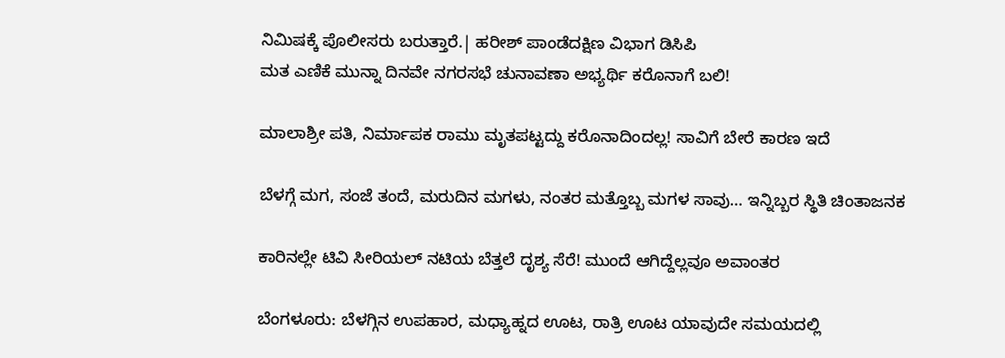ನಿಮಿಷಕ್ಕೆ ಪೊಲೀಸರು ಬರುತ್ತಾರೆ.| ಹರೀಶ್ ಪಾಂಡೆದಕ್ಷಿಣ ವಿಭಾಗ ಡಿಸಿಪಿ
ಮತ ಎಣಿಕೆ ಮುನ್ನಾ ದಿನವೇ ನಗರಸಭೆ ಚುನಾವಣಾ ಅಭ್ಯರ್ಥಿ ಕರೊನಾಗೆ ಬಲಿ!

ಮಾಲಾಶ್ರೀ ಪತಿ, ನಿರ್ಮಾಪಕ ರಾಮು ಮೃತಪಟ್ಟದ್ದು ಕರೊನಾದಿಂದಲ್ಲ! ಸಾವಿಗೆ ಬೇರೆ ಕಾರಣ ಇದೆ

ಬೆಳಗ್ಗೆ ಮಗ, ಸಂಜೆ ತಂದೆ, ಮರುದಿನ ಮಗಳು, ನಂತರ ಮತ್ತೊಬ್ಬ ಮಗಳ ಸಾವು… ಇನ್ನಿಬ್ಬರ ಸ್ಥಿತಿ ಚಿಂತಾಜನಕ

ಕಾರಿನಲ್ಲೇ ಟಿವಿ ಸೀರಿಯಲ್ ನಟಿಯ ಬೆತ್ತಲೆ ದೃಶ್ಯ ಸೆರೆ! ಮುಂದೆ ಆಗಿದ್ದೆಲ್ಲವೂ ಅವಾಂತರ

ಬೆಂಗಳೂರು: ಬೆಳಗ್ಗಿನ ಉಪಹಾರ, ಮಧ್ಯಾಹ್ನದ ಊಟ, ರಾತ್ರಿ ಊಟ ಯಾವುದೇ ಸಮಯದಲ್ಲಿ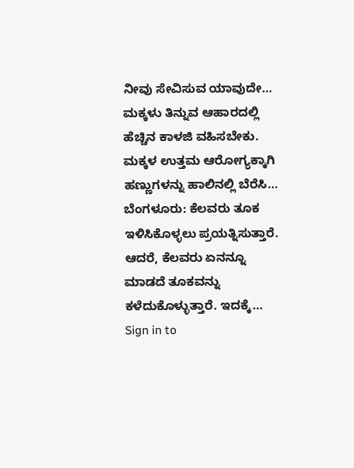ನೀವು ಸೇವಿಸುವ ಯಾವುದೇ…
ಮಕ್ಕಳು ತಿನ್ನುವ ಆಹಾರದಲ್ಲಿ ಹೆಚ್ಚಿನ ಕಾಳಜಿ ವಹಿಸಬೇಕು. ಮಕ್ಕಳ ಉತ್ತಮ ಆರೋಗ್ಯಕ್ಕಾಗಿ ಹಣ್ಣುಗಳನ್ನು ಹಾಲಿನಲ್ಲಿ ಬೆರೆಸಿ…
ಬೆಂಗಳೂರು: ಕೆಲವರು ತೂಕ ಇಳಿಸಿಕೊಳ್ಳಲು ಪ್ರಯತ್ನಿಸುತ್ತಾರೆ. ಆದರೆ, ಕೆಲವರು ಏನನ್ನೂ ಮಾಡದೆ ತೂಕವನ್ನು ಕಳೆದುಕೊಳ್ಳುತ್ತಾರೆ. ಇದಕ್ಕೆ…
Sign in to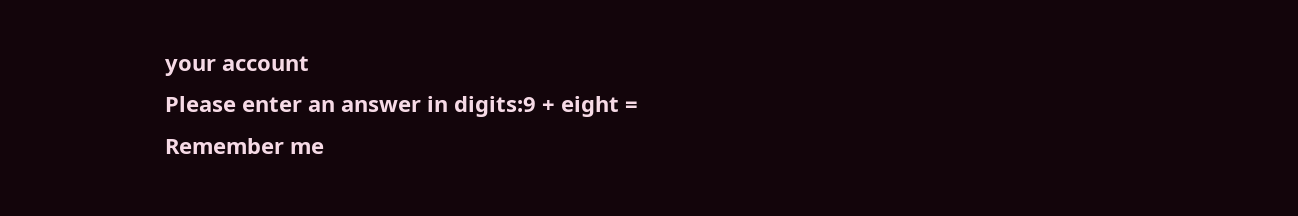your account
Please enter an answer in digits:9 + eight =
Remember me